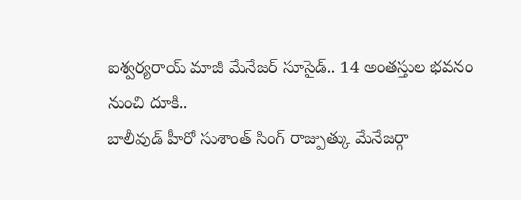ఐశ్వర్యరాయ్ మాజీ మేనేజర్ సూసైడ్.. 14 అంతస్తుల భవనం నుంచి దూకి..
బాలీవుడ్ హీరో సుశాంత్ సింగ్ రాజ్పుత్కు మేనేజర్గా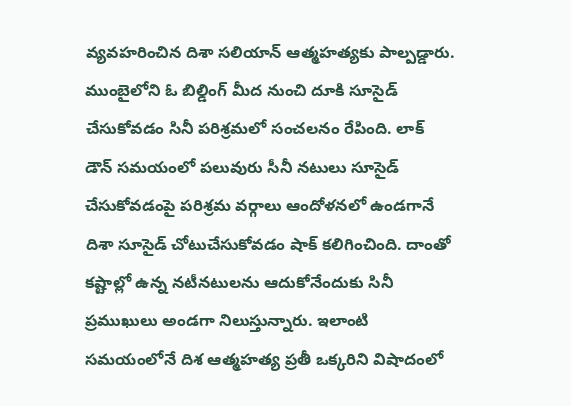వ్యవహరించిన దిశా సలియాన్ ఆత్మహత్యకు పాల్పడ్డారు. ముంబైలోని ఓ బిల్డింగ్ మీద నుంచి దూకి సూసైడ్ చేసుకోవడం సినీ పరిశ్రమలో సంచలనం రేపింది. లాక్ డౌన్ సమయంలో పలువురు సీనీ నటులు సూసైడ్ చేసుకోవడంపై పరిశ్రమ వర్గాలు ఆందోళనలో ఉండగానే దిశా సూసైడ్ చోటుచేసుకోవడం షాక్ కలిగించింది. దాంతో కష్టాల్లో ఉన్న నటీనటులను ఆదుకోనేందుకు సినీ ప్రముఖులు అండగా నిలుస్తున్నారు. ఇలాంటి సమయంలోనే దిశ ఆత్మహత్య ప్రతీ ఒక్కరిని విషాదంలో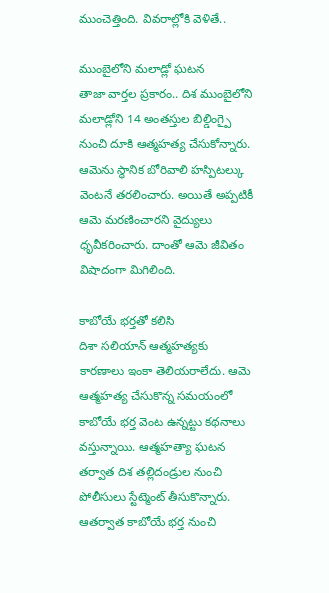ముంచెత్తింది. వివరాల్లోకి వెళితే..

ముంబైలోని మలాడ్లో ఘటన
తాజా వార్తల ప్రకారం.. దిశ ముంబైలోని మలాడ్లోని 14 అంతస్తుల బిల్డింగ్పై నుంచి దూకి ఆత్మహత్య చేసుకోన్నారు. ఆమెను స్థానిక బోరివాలి హస్పిటల్కు వెంటనే తరలించారు. అయితే అప్పటికీ ఆమె మరణించారని వైద్యులు ధృవీకరించారు. దాంతో ఆమె జీవితం విషాదంగా మిగిలింది.

కాబోయే భర్తతో కలిసి
దిశా సలియాన్ ఆత్మహత్యకు కారణాలు ఇంకా తెలియరాలేదు. ఆమె ఆత్మహత్య చేసుకొన్న సమయంలో కాబోయే భర్త వెంట ఉన్నట్టు కథనాలు వస్తున్నాయి. ఆత్మహత్యా ఘటన తర్వాత దిశ తల్లిదండ్రుల నుంచి పోలీసులు స్టేట్మెంట్ తీసుకొన్నారు. ఆతర్వాత కాబోయే భర్త నుంచి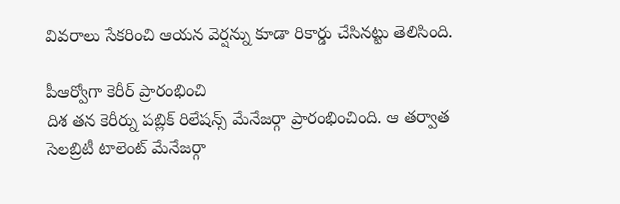వివరాలు సేకరించి ఆయన వెర్షన్ను కూడా రికార్డు చేసినట్టు తెలిసింది.

పీఆర్వోగా కెరీర్ ప్రారంభించి
దిశ తన కెరీర్ను పబ్లిక్ రిలేషన్స్ మేనేజర్గా ప్రారంభించింది. ఆ తర్వాత సెలబ్రిటీ టాలెంట్ మేనేజర్గా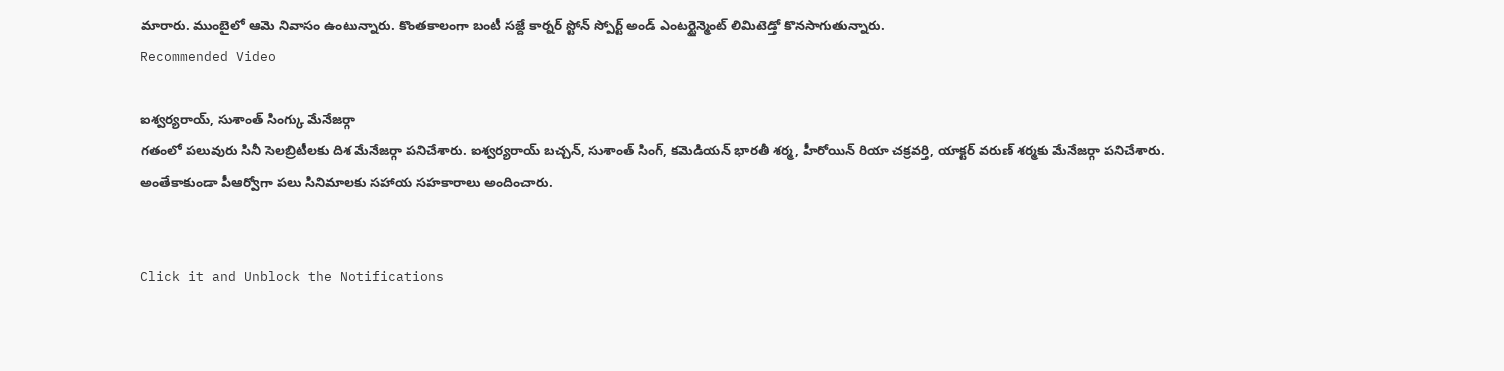మారారు. ముంబైలో ఆమె నివాసం ఉంటున్నారు. కొంతకాలంగా బంటీ సజ్దే కార్నర్ స్టోన్ స్పోర్ట్ అండ్ ఎంటర్టైన్మెంట్ లిమిటెడ్తో కొనసాగుతున్నారు.
Recommended Video

ఐశ్వర్యరాయ్, సుశాంత్ సింగ్కు మేనేజర్గా
గతంలో పలువురు సినీ సెలబ్రిటీలకు దిశ మేనేజర్గా పనిచేశారు. ఐశ్వర్యరాయ్ బచ్చన్, సుశాంత్ సింగ్, కమెడియన్ భారతీ శర్మ, హీరోయిన్ రియా చక్రవర్తి, యాక్టర్ వరుణ్ శర్మకు మేనేజర్గా పనిచేశారు. అంతేకాకుండా పీఆర్వోగా పలు సినిమాలకు సహాయ సహకారాలు అందించారు.


Click it and Unblock the Notifications